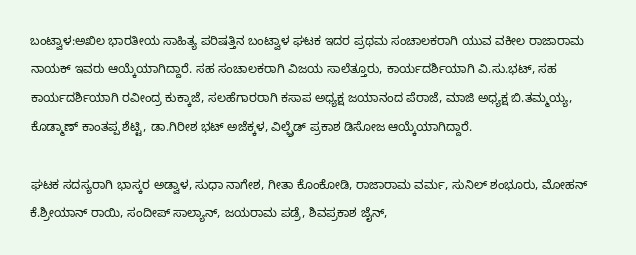ಬಂಟ್ವಾಳ:ಅಖಿಲ ಭಾರತೀಯ ಸಾಹಿತ್ಯ ಪರಿಷತ್ತಿನ ಬಂಟ್ವಾಳ ಘಟಕ ಇದರ ಪ್ರಥಮ ಸಂಚಾಲಕರಾಗಿ ಯುವ ವಕೀಲ ರಾಜಾರಾಮ ನಾಯಕ್ ಇವರು ಆಯ್ಕೆಯಾಗಿದ್ದಾರೆ. ಸಹ ಸಂಚಾಲಕರಾಗಿ ವಿಜಯ ಸಾಲೆತ್ತೂರು, ಕಾರ್ಯದರ್ಶಿಯಾಗಿ ವಿ.ಸು.ಭಟ್, ಸಹ ಕಾರ್ಯದರ್ಶಿಯಾಗಿ ರವೀಂದ್ರ ಕುಕ್ಕಾಜೆ, ಸಲಹೆಗಾರರಾಗಿ ಕಸಾಪ ಅಧ್ಯಕ್ಷ ಜಯಾನಂದ ಪೆರಾಜೆ, ಮಾಜಿ ಅಧ್ಯಕ್ಷ ಬಿ.ತಮ್ಮಯ್ಯ, ಕೊಡ್ಮಾಣ್ ಕಾಂತಪ್ಪ ಶೆಟ್ಟಿ, ಡಾ.ಗಿರೀಶ ಭಟ್ ಅಜೆಕ್ಕಳ, ವಿಲ್ಫ್ರೆಡ್ ಪ್ರಕಾಶ ಡಿಸೋಜ ಆಯ್ಕೆಯಾಗಿದ್ದಾರೆ.

ಘಟಕ ಸದಸ್ಯರಾಗಿ ಭಾಸ್ಕರ ಅಡ್ವಾಳ, ಸುಧಾ ನಾಗೇಶ, ಗೀತಾ ಕೊಂಕೋಡಿ, ರಾಜಾರಾಮ ವರ್ಮ, ಸುನಿಲ್ ಶಂಭೂರು, ಮೋಹನ್ ಕೆ.ಶ್ರೀಯಾನ್ ರಾಯಿ, ಸಂದೀಪ್ ಸಾಲ್ಯಾನ್, ಜಯರಾಮ ಪಡ್ರೆ, ಶಿವಪ್ರಕಾಶ ಜೈನ್,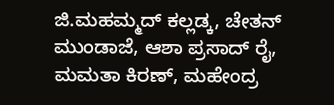ಜಿ.ಮಹಮ್ಮದ್ ಕಲ್ಲಡ್ಕ, ಚೇತನ್ ಮುಂಡಾಜೆ, ಆಶಾ ಪ್ರಸಾದ್ ರೈ, ಮಮತಾ ಕಿರಣ್, ಮಹೇಂದ್ರ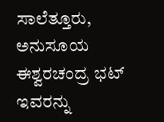ಸಾಲೆತ್ತೂರು, ಅನುಸೂಯ ಈಶ್ವರಚಂದ್ರ ಭಟ್ ಇವರನ್ನು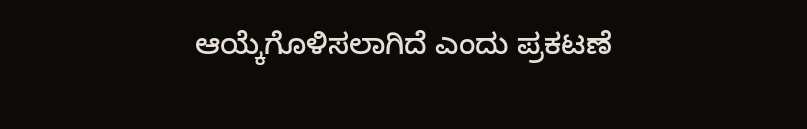ಆಯ್ಕೆಗೊಳಿಸಲಾಗಿದೆ ಎಂದು ಪ್ರಕಟಣೆ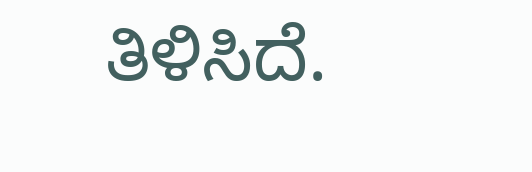ತಿಳಿಸಿದೆ.